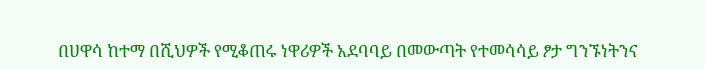በሀዋሳ ከተማ በሺህዎች የሚቆጠሩ ነዋሪዎች አደባባይ በመውጣት የተመሳሳይ ፆታ ግንኙነትንና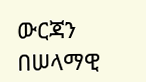ውርጃን በሠላማዊ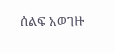ሰልፍ አወገዙ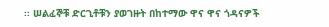፡፡ ሠልፈኞቹ ድርጊቶቹን ያወገዙት በከተማው ዋና ዋና ጎዳናዎች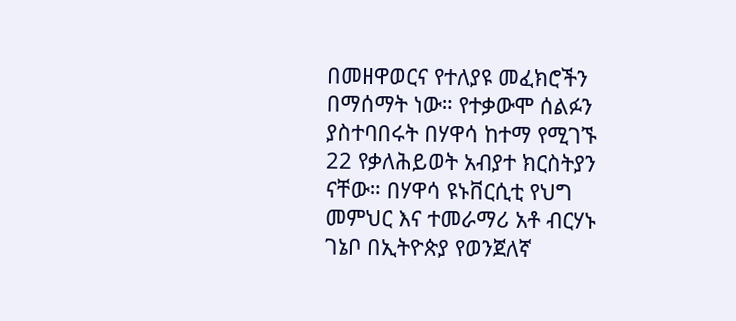በመዘዋወርና የተለያዩ መፈክሮችን በማሰማት ነው። የተቃውሞ ሰልፉን ያስተባበሩት በሃዋሳ ከተማ የሚገኙ 22 የቃለሕይወት አብያተ ክርስትያን ናቸው። በሃዋሳ ዩኑቨርሲቲ የህግ መምህር እና ተመራማሪ አቶ ብርሃኑ ገኔቦ በኢትዮጵያ የወንጀለኛ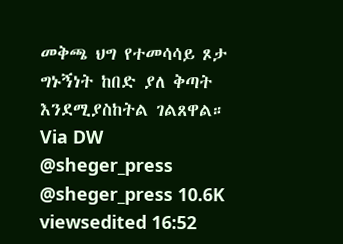መቅጫ ህግ የተመሳሳይ ጾታ ግኑኝነት ከበድ ያለ ቅጣት እንደሚያስከትል ገልጸዋል። Via DW @sheger_press @sheger_press 10.6K viewsedited 16:52